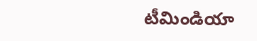టీమిండియా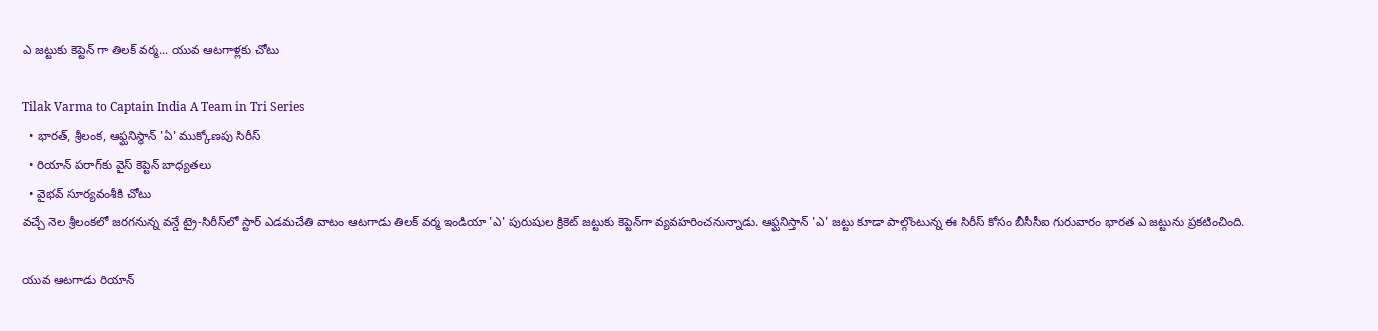ఎ జట్టుకు కెప్టెన్ గా తిలక్ వర్మ... యువ ఆటగాళ్లకు చోటు

Tilak Varma to Captain India A Team in Tri Series
  • భారత్, శ్రీలంక, ఆఫ్ఘనిస్థాన్ 'ఏ' ముక్కోణపు సిరీస్
  • రియాన్ పరాగ్‌కు వైస్ కెప్టెన్ బాధ్యతలు
  • వైభవ్ సూర్యవంశీకి చోటు
వచ్చే నెల శ్రీలంకలో జరగనున్న వన్డే ట్రై-సిరీస్‌లో స్టార్ ఎడమచేతి వాటం ఆటగాడు తిలక్ వర్మ ఇండియా 'ఎ' పురుషుల క్రికెట్ జట్టుకు కెప్టెన్‌గా వ్యవహరించనున్నాడు. ఆఫ్ఘనిస్తాన్ 'ఎ' జట్టు కూడా పాల్గొంటున్న ఈ సిరీస్ కోసం బీసీసీఐ గురువారం భారత ఎ జట్టును ప్రకటించింది.

యువ ఆటగాడు రియాన్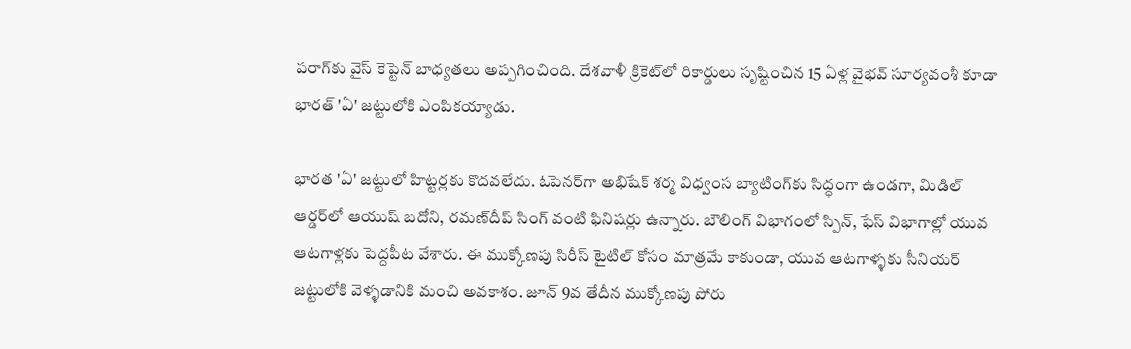పరాగ్‌కు వైస్ కెప్టెన్ బాధ్యతలు అప్పగించింది. దేశవాళీ క్రికెట్‌‍లో రికార్డులు సృష్టించిన 15 ఏళ్ల వైభవ్ సూర్యవంశీ కూడా భారత్ 'ఏ' జట్టులోకి ఎంపికయ్యాడు.

భారత 'ఏ' జట్టులో హిట్టర్లకు కొదవలేదు. ఓపెనర్‌గా అభిషేక్ శర్మ విధ్వంస బ్యాటింగ్‌కు సిద్ధంగా ఉండగా, మిడిల్ ఆర్డర్‌లో ఆయుష్ బదోని, రమణ్‌దీప్ సింగ్ వంటి ఫినిషర్లు ఉన్నారు. బౌలింగ్ విభాగంలో స్పిన్, ఫేస్ విభాగాల్లో యువ ఆటగాళ్లకు పెద్దపీట వేశారు. ఈ ముక్కోణపు సిరీస్ టైటిల్ కోసం మాత్రమే కాకుండా, యువ ఆటగాళ్ళకు సీనియర్ జట్టులోకి వెళ్ళడానికి మంచి అవకాశం. జూన్ 9వ తేదీన ముక్కోణపు పోరు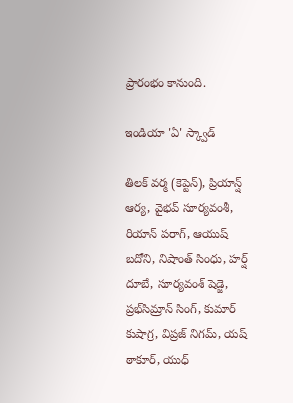ప్రారంభం కానుంది.

ఇండియా 'ఏ' స్క్వాడ్

తిలక్ వర్మ (కెప్టెన్), ప్రియాన్ష్ ఆర్య, వైభవ్ సూర్యవంశీ, రియాన్ పరాగ్, ఆయుష్ బదోని, నిషాంత్ సింధు, హర్ష్ దూబే, సూర్యవంశ్ షెడ్జె, ప్రభ్‌సిమ్రాన్ సింగ్, కుమార్ కుషాగ్ర, విప్రజ్ నిగమ్, యష్ ఠాకూర్, యుధ్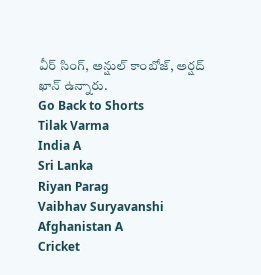వీర్ సింగ్, అన్షుల్ కాంబోజ్, అర్షద్ ఖాన్ ఉన్నారు.
Go Back to Shorts
Tilak Varma
India A
Sri Lanka
Riyan Parag
Vaibhav Suryavanshi
Afghanistan A
Cricket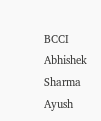BCCI
Abhishek Sharma
Ayush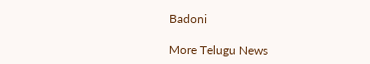Badoni

More Telugu News